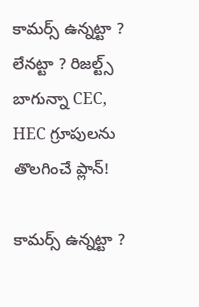కామర్స్ ఉన్నట్టా ? లేనట్టా ? రిజల్ట్స్ బాగున్నా CEC, HEC గ్రూపులను తొలగించే ప్లాన్!

కామర్స్ ఉన్నట్టా ?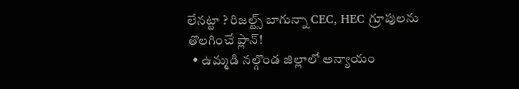లేనట్టా ? రిజల్ట్స్ బాగున్నా CEC, HEC గ్రూపులను తొలగించే ప్లాన్!
  • ఉమ్మడి నల్గొండ జిల్లాలో అన్యాయం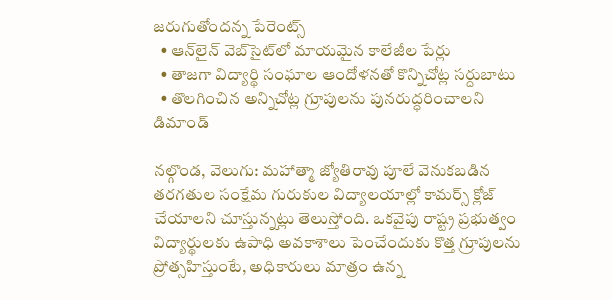జరుగుతోందన్న పేరెంట్స్
  • ఆన్‌‌‌‌‌‌‌‌‌‌‌‌‌‌‌‌లైన్ వెబ్‌‌‌‌‌‌‌‌‌‌‌‌‌‌‌‌సైట్‌‌‌‌‌‌‌‌‌‌‌‌‌‌‌‌లో మాయమైన కాలేజీల పేర్లు
  • తాజగా విద్యార్థి సంఘాల ఆందోళనతో కొన్నిచోట్ల సర్దుబాటు
  • తొలగించిన అన్నిచోట్ల గ్రూపులను పునరుద్ధరించాలని డిమాండ్

నల్గొండ, వెలుగు: మహాత్మా జ్యోతిరావు పూలే వెనుకబడిన తరగతుల సంక్షేమ గురుకుల విద్యాలయాల్లో కామర్స్ క్లోజ్ చేయాలని చూస్తున్నట్లు తెలుస్తోంది. ఒకవైపు రాష్ట్ర ప్రభుత్వం విద్యార్థులకు ఉపాధి అవకాశాలు పెంచేందుకు కొత్త గ్రూపులను ప్రోత్సహిస్తుంటే, అధికారులు మాత్రం ఉన్న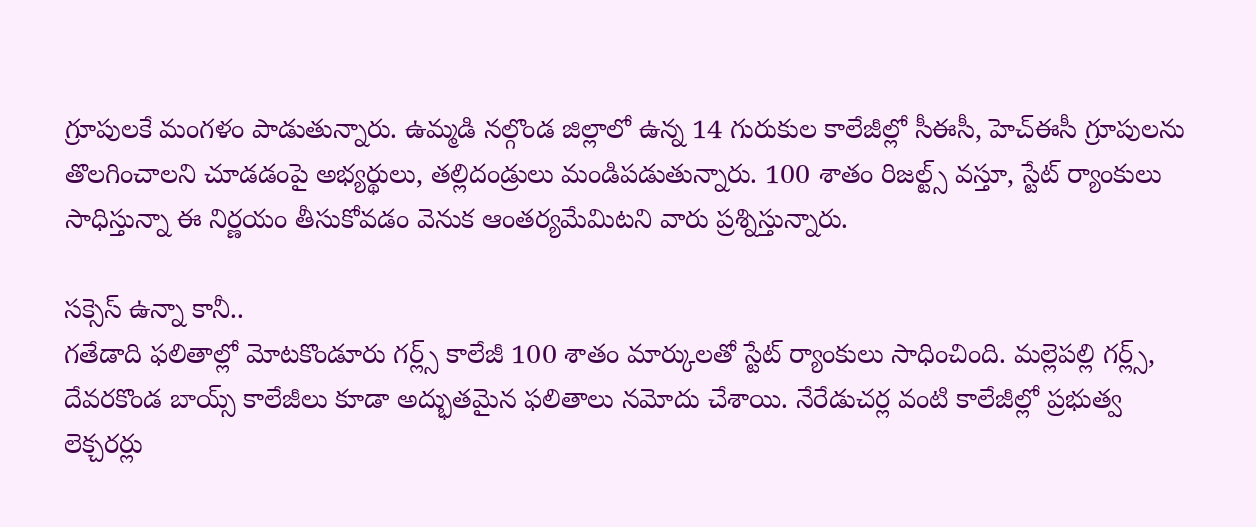గ్రూపులకే మంగళం పాడుతున్నారు. ఉమ్మడి నల్గొండ జిల్లాలో ఉన్న 14 గురుకుల కాలేజీల్లో సీఈసీ, హెచ్ఈసీ గ్రూపులను తొలగించాలని చూడడంపై అభ్యర్థులు, తల్లిదండ్రులు మండిపడుతున్నారు. 100 శాతం రిజల్ట్స్ వస్తూ, స్టేట్ ర్యాంకులు సాధిస్తున్నా ఈ నిర్ణయం తీసుకోవడం వెనుక ఆంతర్యమేమిటని వారు ప్రశ్నిస్తున్నారు.

సక్సెస్ ఉన్నా కానీ..
గతేడాది ఫలితాల్లో మోటకొండూరు గర్ల్స్ కాలేజీ 100 శాతం మార్కులతో స్టేట్ ర్యాంకులు సాధించింది. మల్లెపల్లి గర్ల్స్, దేవరకొండ బాయ్స్ కాలేజీలు కూడా అద్భుతమైన ఫలితాలు నమోదు చేశాయి. నేరేడుచర్ల వంటి కాలేజీల్లో ప్రభుత్వ లెక్చరర్లు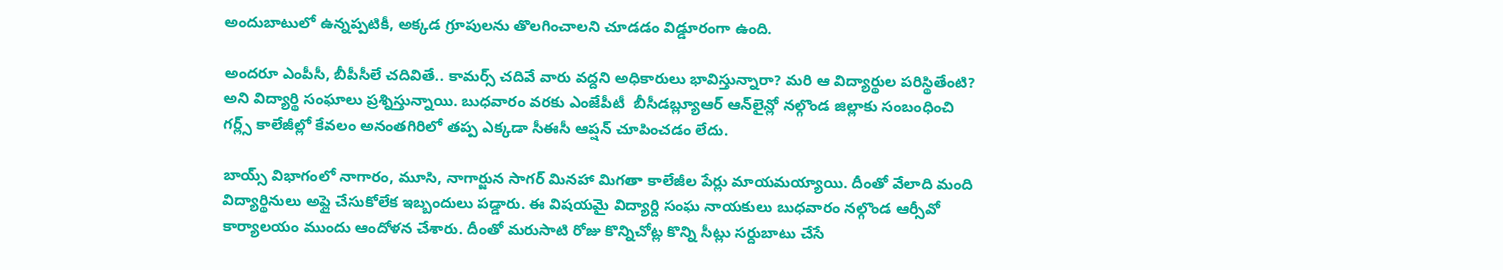అందుబాటులో ఉన్నప్పటికీ, అక్కడ గ్రూపులను తొలగించాలని చూడడం విడ్డూరంగా ఉంది.

అందరూ ఎంపీసీ, బీపీసీలే చదివితే.. కామర్స్ చదివే వారు వద్దని అధికారులు భావిస్తున్నారా? మరి ఆ విద్యార్థుల పరిస్థితేంటి? అని విద్యార్థి సంఘాలు ప్రశ్నిస్తున్నాయి. బుధవారం వరకు ఎంజేపీటీ  బీసీడబ్ల్యూఆర్ ఆన్‌‌‌‌‌‌‌‌‌‌‌‌‌‌‌‌లైన్లో నల్గొండ జిల్లాకు సంబంధించి గర్ల్స్ కాలేజీల్లో కేవలం అనంతగిరిలో తప్ప ఎక్కడా సీఈసీ ఆప్షన్ చూపించడం లేదు.

బాయ్స్ విభాగంలో నాగారం, మూసి, నాగార్జున సాగర్ మినహా మిగతా కాలేజీల పేర్లు మాయమయ్యాయి. దీంతో వేలాది మంది విద్యార్థినులు అప్లై చేసుకోలేక ఇబ్బందులు పడ్డారు. ఈ విషయమై విద్యార్ది సంఘ నాయకులు బుధవారం నల్గొండ ఆర్సీవో కార్యాలయం ముందు ఆందోళన చేశారు. దీంతో మరుసాటి రోజు కొన్నిచోట్ల కొన్ని సీట్లు సర్దుబాటు చేసే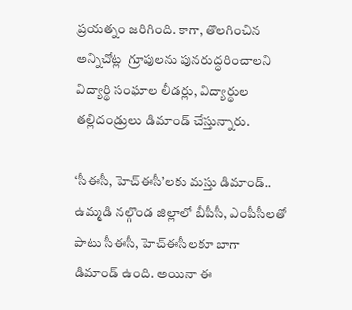ప్రయత్నం జరిగింది. కాగా, తొలగించిన అన్నిచోట్ల  గ్రూపులను పునరుద్ధరించాలని విద్యార్థి సంఘాల లీడర్లు, విద్యార్థుల తల్లిదండ్రులు డిమాండ్ చేస్తున్నారు.

‘సీఈసీ, హెచ్ఈసీ’లకు మస్తు డిమాండ్..
ఉమ్మడి నల్గొండ జిల్లాలో బీపీసీ, ఎంపీసీలతో పాటు సీఈసీ, హెచ్ఈసీలకూ బాగా డిమాండ్ ఉంది. అయినా ఈ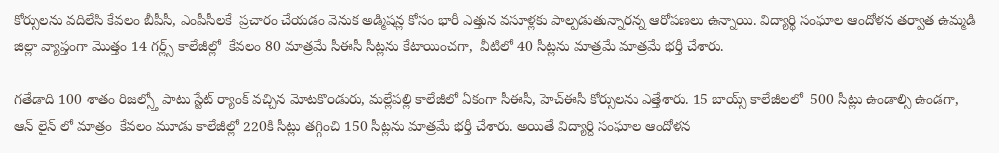కోర్సులను వదిలేసి కేవలం బీపీసీ, ఎంపీసీలకే  ప్రచారం చేయడం వెనుక అడ్మిషన్ల కోసం భారీ ఎత్తున వసూళ్లకు పాల్పడుతున్నారన్న ఆరోపణలు ఉన్నాయి. విద్యార్థి సంఘాల ఆందోళన తర్వాత ఉమ్మడి జిల్లా వ్యాప్తంగా మొత్తం 14 గర్ల్స్ కాలేజీల్లో  కేవలం 80 మాత్రమే సీఈసీ సీట్లను కేటాయించగా,  వీటిలో 40 సీట్లను మాత్రమే మాత్రమే భర్తీ చేశారు.

గతేడాది 100 శాతం రిజల్స్తో పాటు స్టేట్ ర్యాంక్ వచ్చిన మోటకొ౦డురు, మల్లేపల్లి కాలేజీలో ఏకంగా సీఈసీ, హెచ్ఈసీ కోర్సులను ఎత్తేశారు. 15 బాయ్స్ కాలేజీలలో  500 సీట్లు ఉండాల్సి ఉండగా, ఆన్ లైన్ లో మాత్రం  కేవలం మూడు కాలేజీల్లో 220కి సీట్లు తగ్గించి 150 సీట్లను మాత్రమే భర్తీ చేశారు. అయితే విద్యార్ది సంఘాల ఆందోళన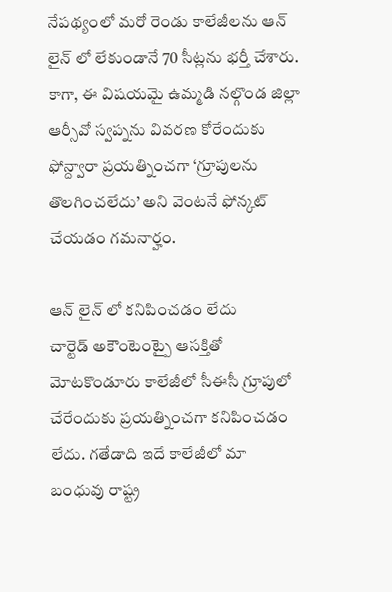నేపథ్యంలో మరో రెండు కాలేజీలను ఆన్ లైన్ లో లేకుండానే 70 సీట్లను భర్తీ చేశారు. కాగా, ఈ విషయమై ఉమ్మడి నల్గొండ జిల్లా ఆర్సీవో స్వప్నను వివరణ కోరేందుకు ఫోన్ద్వారా ప్రయత్నించగా ‘గ్రూపులను తొలగించలేదు’ అని వెంటనే ఫోన్కట్ చేయడం గమనార్హం.

ఆన్ లైన్ లో కనిపించడం లేదు
చార్టెడ్ అకౌంటెంట్పై ఆసక్తితో  మోటకొండూరు కాలేజీలో సీఈసీ గ్రూపులో చేరేందుకు ప్రయత్నించగా కనిపించడం లేదు. గతేడాది ఇదే కాలేజీలో మా బంధువు రాష్ట్ర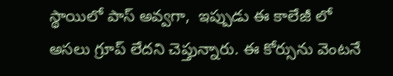స్థాయిలో పాస్ అవ్వగా,  ఇప్పుడు ఈ కాలేజీ లో అసలు గ్రూప్ లేదని చెప్తున్నారు. ఈ కోర్సును వెంటనే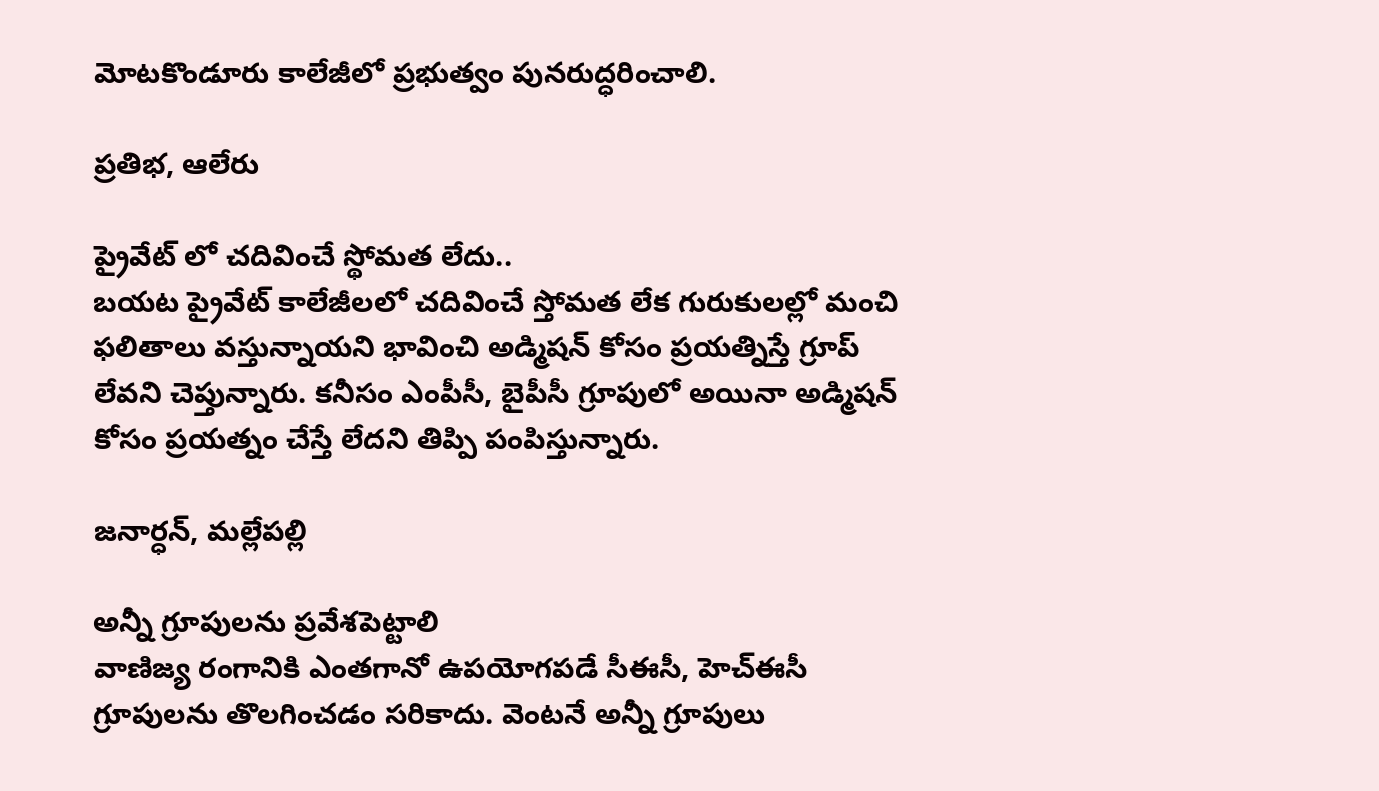మోటకొండూరు కాలేజీలో ప్రభుత్వం పునరుద్ధరించాలి.

ప్రతిభ, ఆలేరు

ప్రైవేట్ లో చదివించే స్థోమత లేదు..
బయట ప్రైవేట్ కాలేజీలలో చదివించే స్తోమత లేక గురుకులల్లో మంచి ఫలితాలు వస్తున్నాయని భావించి అడ్మిషన్ కోసం ప్రయత్నిస్తే గ్రూప్ లేవని చెప్తున్నారు. కనీసం ఎంపీసీ, బైపీసీ గ్రూపులో అయినా అడ్మిషన్ కోసం ప్రయత్నం చేస్తే లేదని తిప్పి పంపిస్తున్నారు.

జనార్ధన్, మల్లేపల్లి

అన్నీ గ్రూపులను ప్రవేశపెట్టాలి
వాణిజ్య రంగానికి ఎంతగానో ఉపయోగపడే సీఈసీ, హెచ్ఈసీ గ్రూపులను తొలగించడం సరికాదు. వెంటనే అన్నీ గ్రూపులు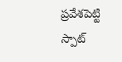ప్రవేశపెట్టి స్పాట్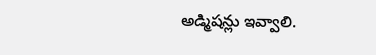అడ్మిషన్లు ఇవ్వాలి.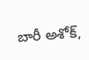బారీ అశోక్,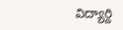విద్యార్ది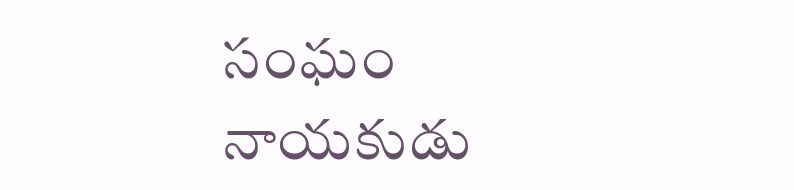సంఘం నాయకుడు